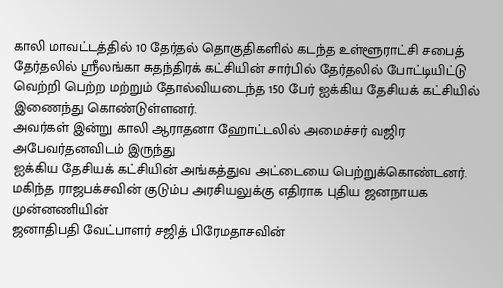காலி மாவட்டத்தில் 10 தேர்தல் தொகுதிகளில் கடந்த உள்ளூராட்சி சபைத்
தேர்தலில் ஸ்ரீலங்கா சுதந்திரக் கட்சியின் சார்பில் தேர்தலில் போட்டியிட்டு
வெற்றி பெற்ற மற்றும் தோல்வியடைந்த 150 பேர் ஐக்கிய தேசியக் கட்சியில்
இணைந்து கொண்டுள்ளனர்.
அவர்கள் இன்று காலி ஆராதனா ஹோட்டலில் அமைச்சர் வஜிர அபேவர்தனவிடம் இருந்து
ஐக்கிய தேசியக் கட்சியின் அங்கத்துவ அட்டையை பெற்றுக்கொண்டனர்.
மகிந்த ராஜபக்சவின் குடும்ப அரசியலுக்கு எதிராக புதிய ஜனநாயக முன்னணியின்
ஜனாதிபதி வேட்பாளர் சஜித் பிரேமதாசவின்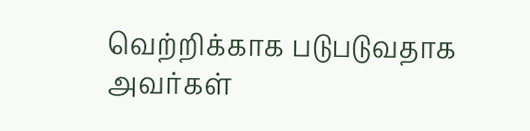வெற்றிக்காக படுபடுவதாக அவர்கள்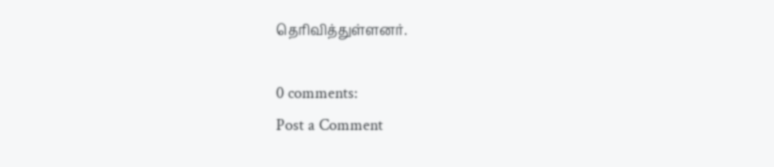தெரிவித்துள்ளனர்.

0 comments:
Post a Comment